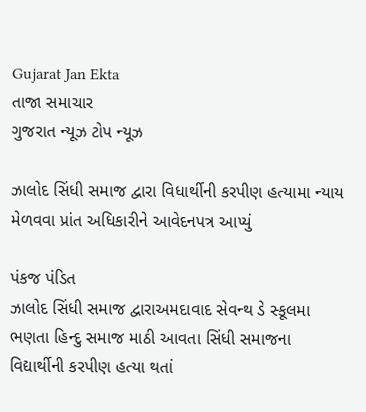Gujarat Jan Ekta
તાજા સમાચાર
ગુજરાત ન્યૂઝ ટોપ ન્યૂઝ

ઝાલોદ સિંધી સમાજ દ્વારા વિધાર્થીની કરપીણ હત્યામા ન્યાય મેળવવા પ્રાંત અધિકારીને આવેદનપત્ર આપ્યું

પંકજ પંડિત
ઝાલોદ સિંધી સમાજ દ્વારાઅમદાવાદ સેવન્થ ડે સ્કૂલમા ભણતા હિન્દુ સમાજ માઠી આવતા સિંધી સમાજના વિદ્યાર્થીની કરપીણ હત્યા થતાં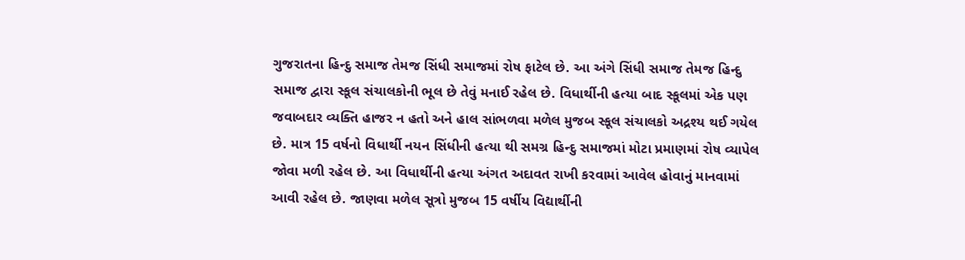ગુજરાતના હિન્દુ સમાજ તેમજ સિંધી સમાજમાં રોષ ફાટેલ છે. આ અંગે સિંધી સમાજ તેમજ હિન્દુ સમાજ દ્વારા સ્કૂલ સંચાલકોની ભૂલ છે તેવું મનાઈ રહેલ છે. વિધાર્થીની હત્યા બાદ સ્કૂલમાં એક પણ જવાબદાર વ્યક્તિ હાજર ન હતો અને હાલ સાંભળવા મળેલ મુજબ સ્કૂલ સંચાલકો અદ્રશ્ય થઈ ગયેલ છે. માત્ર 15 વર્ષનો વિધાર્થી નયન સિંધીની હત્યા થી સમગ્ર હિન્દુ સમાજમાં મોટા પ્રમાણમાં રોષ વ્યાપેલ જોવા મળી રહેલ છે. આ વિધાર્થીની હત્યા અંગત અદાવત રાખી કરવામાં આવેલ હોવાનું માનવામાં આવી રહેલ છે. જાણવા મળેલ સૂત્રો મુજબ 15 વર્ષીય વિદ્યાર્થીની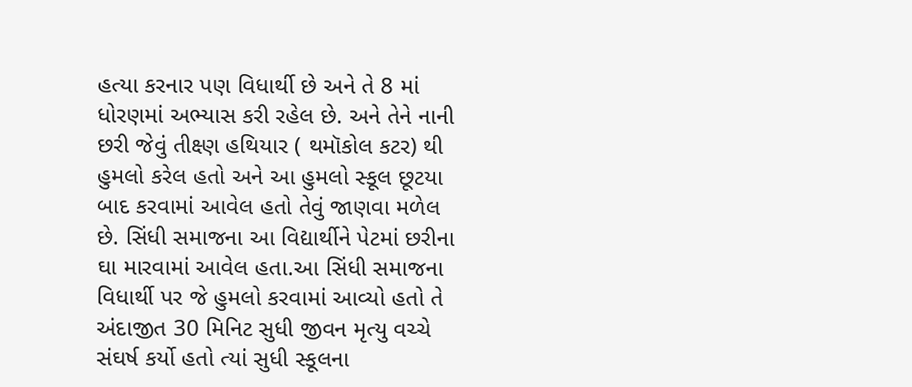હત્યા કરનાર પણ વિધાર્થી છે અને તે 8 માં ધોરણમાં અભ્યાસ કરી રહેલ છે. અને તેને નાની છરી જેવું તીક્ષ્ણ હથિયાર ( થમૉકોલ કટર) થી હુમલો કરેલ હતો અને આ હુમલો સ્કૂલ છૂટયા બાદ કરવામાં આવેલ હતો તેવું જાણવા મળેલ છે. સિંધી સમાજના આ વિદ્યાર્થીને પેટમાં છરીના ઘા મારવામાં આવેલ હતા.આ સિંધી સમાજના વિધાર્થી પર જે હુમલો કરવામાં આવ્યો હતો તે અંદાજીત 30 મિનિટ સુધી જીવન મૃત્યુ વચ્ચે સંઘર્ષ કર્યો હતો ત્યાં સુધી સ્કૂલના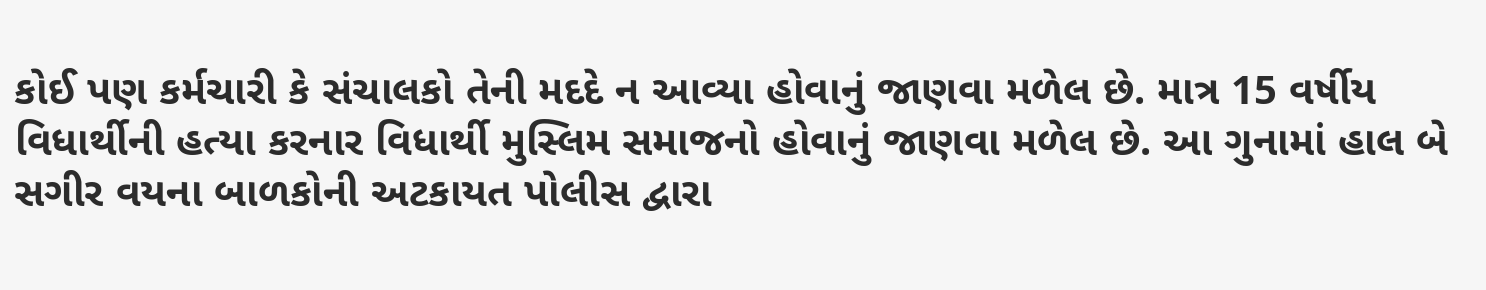કોઈ પણ કર્મચારી કે સંચાલકો તેની મદદે ન આવ્યા હોવાનું જાણવા મળેલ છે. માત્ર 15 વર્ષીય વિધાર્થીની હત્યા કરનાર વિધાર્થી મુસ્લિમ સમાજનો હોવાનું જાણવા મળેલ છે. આ ગુનામાં હાલ બે સગીર વયના બાળકોની અટકાયત પોલીસ દ્વારા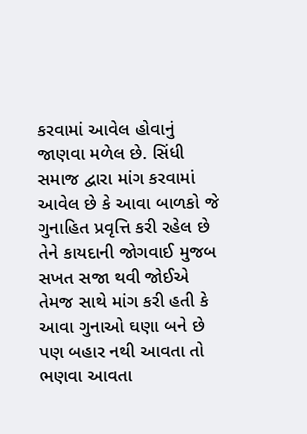કરવામાં આવેલ હોવાનું જાણવા મળેલ છે. સિંધી સમાજ દ્વારા માંગ કરવામાં આવેલ છે કે આવા બાળકો જે ગુનાહિત પ્રવૃત્તિ કરી રહેલ છે તેને કાયદાની જોગવાઈ મુજબ સખત સજા થવી જોઈએ તેમજ સાથે માંગ કરી હતી કે આવા ગુનાઓ ઘણા બને છે પણ બહાર નથી આવતા તો ભણવા આવતા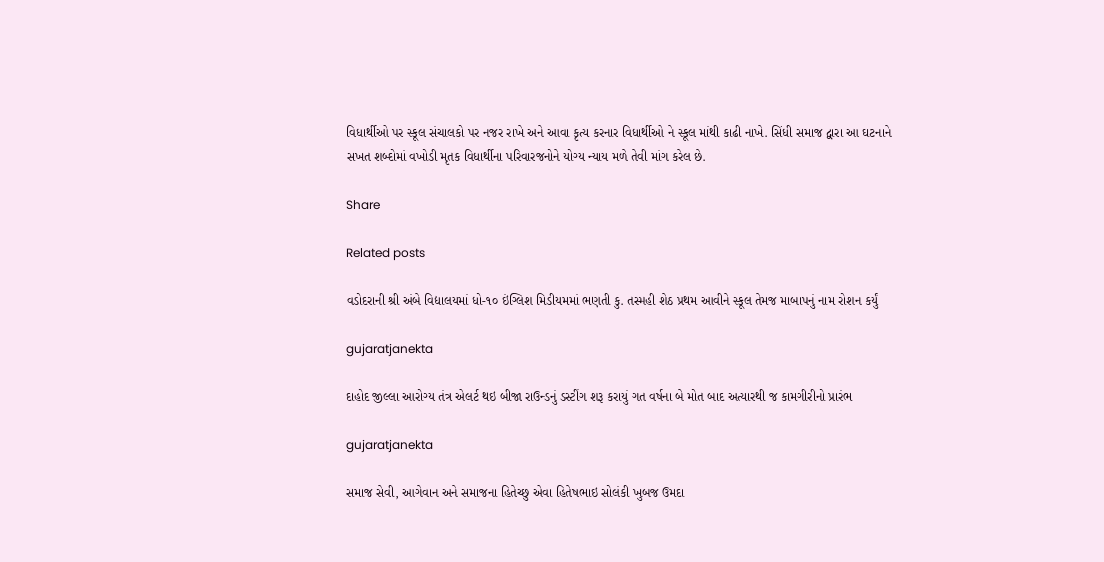વિધાર્થીઓ પર સ્કૂલ સંચાલકો પર નજર રાખે અને આવા કૃત્ય કરનાર વિધાર્થીઓ ને સ્કૂલ માંથી કાઢી નાખે. સિંધી સમાજ દ્વારા આ ઘટનાને સખત શબ્દોમાં વખોડી મૃતક વિધાર્થીના પરિવારજનોને યોગ્ય ન્યાય મળે તેવી માંગ કરેલ છે.

Share

Related posts

વડોદરાની શ્રી અંબે વિદ્યાલયમાં ધો-૧૦ ઇંગ્લિશ મિડીયમમાં ભણતી કુ. તસ્મહી શેઠ પ્રથમ આવીને સ્કૂલ તેમજ માબાપનું નામ રોશન કર્યું

gujaratjanekta

દાહોદ જીલ્લા આરોગ્ય તંત્ર એલર્ટ થઇ બીજા રાઉન્ડનું ડસ્ટીંગ શરૂ કરાયું ગત વર્ષના બે મોત બાદ અત્યારથી જ કામગીરીનો પ્રારંભ

gujaratjanekta

સમાજ સેવી, આગેવાન અને સમાજના હિતેચ્છુ એવા હિતેષભાઇ સોલંકી ખુબજ ઉમદા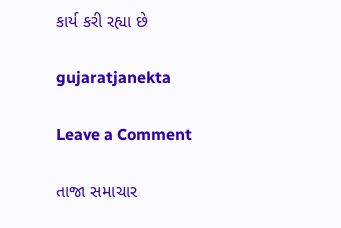કાર્ય કરી રહ્યા છે

gujaratjanekta

Leave a Comment

તાજા સમાચાર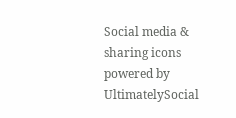Social media & sharing icons powered by UltimatelySocial